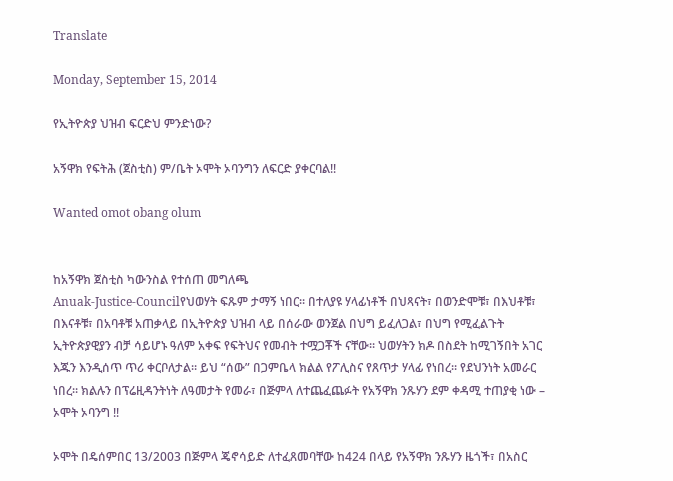Translate

Monday, September 15, 2014

የኢትዮጵያ ህዝብ ፍርድህ ምንድነው?

አኝዋክ የፍትሕ (ጀስቲስ) ም/ቤት ኦሞት ኦባንግን ለፍርድ ያቀርባል!!

Wanted omot obang olum


ከአኝዋክ ጀስቲስ ካውንስል የተሰጠ መግለጫ
Anuak-Justice-Councilየህወሃት ፍጹም ታማኝ ነበር። በተለያዩ ሃላፊነቶች በህጻናት፣ በወንድሞቹ፣ በእህቶቹ፣ በእናቶቹ፣ በአባቶቹ አጠቃላይ በኢትዮጵያ ህዝብ ላይ በሰራው ወንጀል በህግ ይፈለጋል፣ በህግ የሚፈልጉት ኢትዮጵያዊያን ብቻ ሳይሆኑ ዓለም አቀፍ የፍትህና የመብት ተሟጋቾች ናቸው። ህወሃትን ክዶ በስደት ከሚገኝበት አገር እጁን እንዲሰጥ ጥሪ ቀርቦለታል። ይህ “ሰው” በጋምቤላ ክልል የፖሊስና የጸጥታ ሃላፊ የነበረ። የደህንነት አመራር ነበረ። ክልሉን በፕሬዚዳንትነት ለዓመታት የመራ፣ በጅምላ ለተጨፈጨፉት የአኝዋክ ንጹሃን ደም ቀዳሚ ተጠያቂ ነው – ኦሞት ኦባንግ !!

ኦሞት በዴሰምበር 13/2003 በጅምላ ጄኖሳይድ ለተፈጸመባቸው ከ424 በላይ የአኝዋክ ንጹሃን ዜጎች፣ በአስር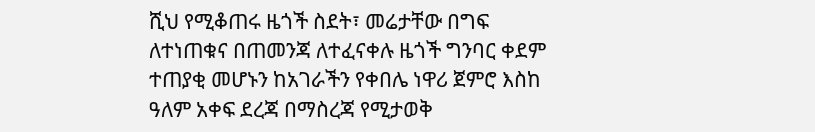ሺህ የሚቆጠሩ ዜጎች ስደት፣ መሬታቸው በግፍ ለተነጠቁና በጠመንጃ ለተፈናቀሉ ዜጎች ግንባር ቀደም ተጠያቂ መሆኑን ከአገራችን የቀበሌ ነዋሪ ጀምሮ እስከ ዓለም አቀፍ ደረጃ በማስረጃ የሚታወቅ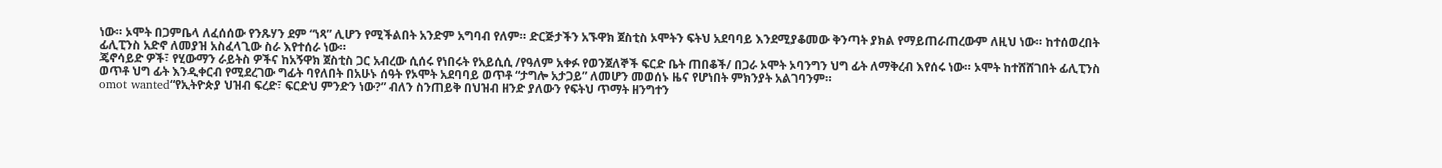ነው። ኦሞት በጋምቤላ ለፈሰሰው የንጹሃን ደም “ነጻ” ሊሆን የሚችልበት አንድም አግባብ የለም። ድርጅታችን አኙዋክ ጀስቲስ ኦሞትን ፍትህ አደባባይ እንደሚያቆመው ቅንጣት ያክል የማይጠራጠረውም ለዚህ ነው። ከተሰወረበት ፊሊፒንስ አድኖ ለመያዝ አስፈላጊው ስራ እየተሰራ ነው።
ጄኖሳይድ ዎች፣ የሂውማን ራይትስ ዎችና ከአኝዋክ ጀስቲስ ጋር አብረው ሲሰሩ የነበሩት የአይሲሲ /የዓለም አቀፉ የወንጀለኞች ፍርድ ቤት ጠበቆች/ በጋራ ኦሞት ኦባንግን ህግ ፊት ለማቅረብ እየሰሩ ነው። ኦሞት ከተሸሸገበት ፊሊፒንስ ወጥቶ ህግ ፊት እንዲቀርብ የሚደረገው ግፊት ባየለበት በአሁኑ ሰዓት የኦሞት አደባባይ ወጥቶ “ታግሎ አታጋይ” ለመሆን መወሰኑ ዜና የሆነበት ምክንያት አልገባንም።
omot wanted“የኢትዮጵያ ህዝብ ፍረድ፣ ፍርድህ ምንድን ነው?” ብለን ስንጠይቅ በህዝብ ዘንድ ያለውን የፍትህ ጥማት ዘንግተን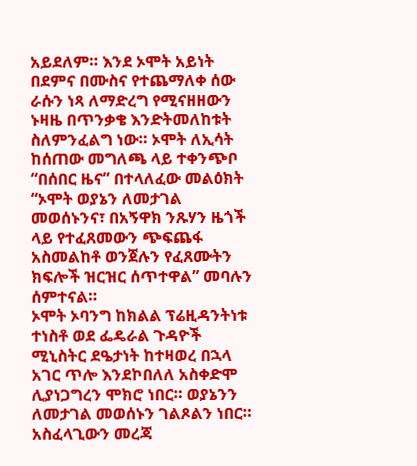አይደለም። እንደ ኦሞት አይነት በደምና በሙስና የተጨማለቀ ሰው ራሱን ነጻ ለማድረግ የሚናዘዘውን ኑዛዜ በጥንቃቄ እንድትመለከቱት ስለምንፈልግ ነው። ኦሞት ለኢሳት ከሰጠው መግለጫ ላይ ተቀንጭቦ “በሰበር ዜና” በተላለፈው መልዕክት “ኦሞት ወያኔን ለመታገል መወሰኑንና፣ በአኝዋክ ንጹሃን ዜጎች ላይ የተፈጸመውን ጭፍጨፋ አስመልከቶ ወንጀሉን የፈጸሙትን ክፍሎች ዝርዝር ሰጥተዋል” መባሉን ሰምተናል።
ኦሞት ኦባንግ ከክልል ፕሬዚዳንትነቱ ተነስቶ ወደ ፌዴራል ጉዳዮች ሚኒስትር ደዔታነት ከተዛወረ በኋላ አገር ጥሎ እንደኮበለለ አስቀድሞ ሊያነጋግረን ሞክሮ ነበር። ወያኔንን ለመታገል መወሰኑን ገልጾልን ነበር። አስፈላጊውን መረጃ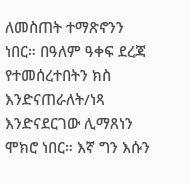ለመስጠት ተማጽኖንን ነበር። በዓለም ዓቀፍ ደረጃ የተመሰረተበትን ክስ እንድናጠራለት/ነጻ እንድናደርገው ሊማጸነን ሞክሮ ነበር። እኛ ግን እሱን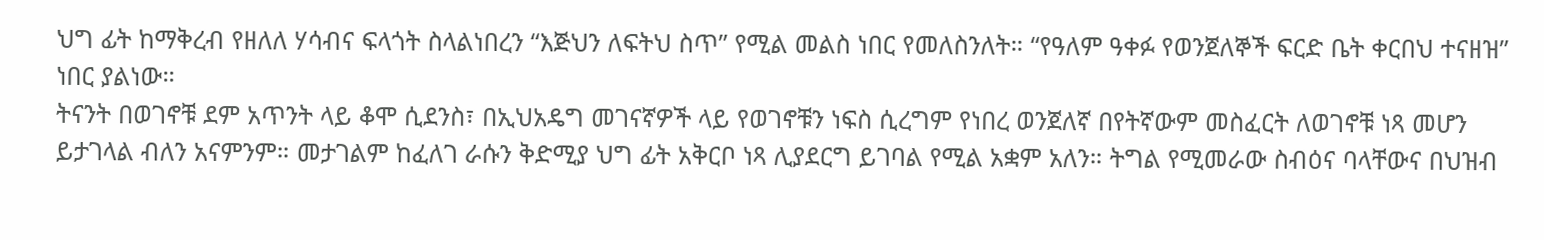ህግ ፊት ከማቅረብ የዘለለ ሃሳብና ፍላጎት ስላልነበረን “እጅህን ለፍትህ ስጥ” የሚል መልስ ነበር የመለስንለት። “የዓለም ዓቀፉ የወንጀለኞች ፍርድ ቤት ቀርበህ ተናዘዝ” ነበር ያልነው።
ትናንት በወገኖቹ ደም አጥንት ላይ ቆሞ ሲደንስ፣ በኢህአዴግ መገናኛዎች ላይ የወገኖቹን ነፍስ ሲረግም የነበረ ወንጀለኛ በየትኛውም መስፈርት ለወገኖቹ ነጻ መሆን ይታገላል ብለን አናምንም። መታገልም ከፈለገ ራሱን ቅድሚያ ህግ ፊት አቅርቦ ነጻ ሊያደርግ ይገባል የሚል አቋም አለን። ትግል የሚመራው ስብዕና ባላቸውና በህዝብ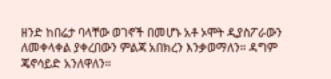ዘንድ ከበሬታ ባላቸው ወገኖች በመሆኑ አቶ ኦሞት ዲያስፖራውን ለመቀላቀል ያቀረበውን ምልጃ አበክረን እንቃወማለን። ዳግም ጄኖሳይድ አንለዋለን።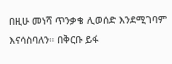በዚሁ መነሻ ጥንቃቄ ሊወሰድ እንደሚገባም እናሳስባለን። በቅርቡ ይፋ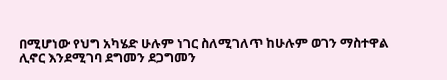በሚሆነው የህግ አካሄድ ሁሉም ነገር ስለሚገለጥ ከሁሉም ወገን ማስተዋል ሊኖር እንደሚገባ ደግመን ደጋግመን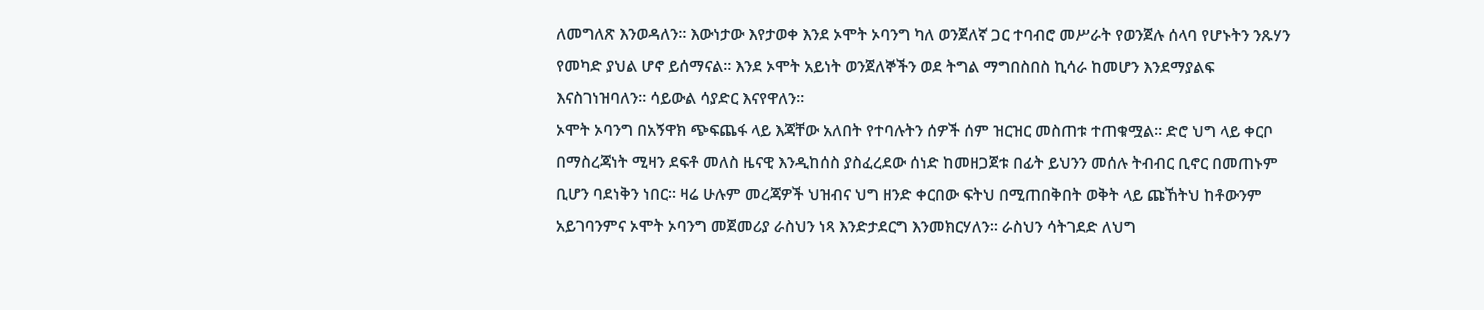ለመግለጽ እንወዳለን። እውነታው እየታወቀ እንደ ኦሞት ኦባንግ ካለ ወንጀለኛ ጋር ተባብሮ መሥራት የወንጀሉ ሰላባ የሆኑትን ንጹሃን የመካድ ያህል ሆኖ ይሰማናል። እንደ ኦሞት አይነት ወንጀለኞችን ወደ ትግል ማግበስበስ ኪሳራ ከመሆን እንደማያልፍ እናስገነዝባለን። ሳይውል ሳያድር እናየዋለን።
ኦሞት ኦባንግ በአኝዋክ ጭፍጨፋ ላይ እጃቸው አለበት የተባሉትን ሰዎች ሰም ዝርዝር መስጠቱ ተጠቁሟል። ድሮ ህግ ላይ ቀርቦ በማስረጃነት ሚዛን ደፍቶ መለስ ዜናዊ እንዲከሰስ ያስፈረደው ሰነድ ከመዘጋጀቱ በፊት ይህንን መሰሉ ትብብር ቢኖር በመጠኑም ቢሆን ባደነቅን ነበር። ዛሬ ሁሉም መረጃዎች ህዝብና ህግ ዘንድ ቀርበው ፍትህ በሚጠበቅበት ወቅት ላይ ጩኸትህ ከቶውንም አይገባንምና ኦሞት ኦባንግ መጀመሪያ ራስህን ነጻ እንድታደርግ እንመክርሃለን። ራስህን ሳትገደድ ለህግ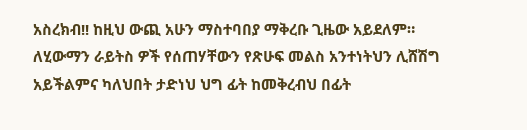አስረክብ!! ከዚህ ውጪ አሁን ማስተባበያ ማቅረቡ ጊዜው አይደለም። ለሂውማን ራይትስ ዎች የሰጠሃቸውን የጽሁፍ መልስ አንተነትህን ሊሸሽግ አይችልምና ካለህበት ታድነህ ህግ ፊት ከመቅረብህ በፊት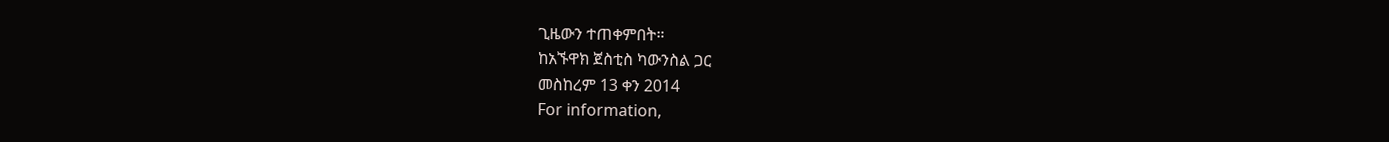ጊዜውን ተጠቀምበት።
ከአኙዋክ ጀስቲስ ካውንስል ጋር
መስከረም 13 ቀን 2014
For information,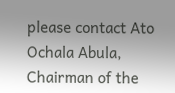please contact Ato Ochala Abula, Chairman of the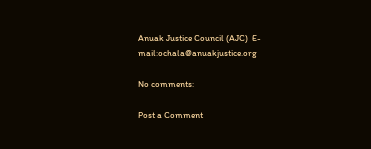Anuak Justice Council (AJC)  E-mail:ochala@anuakjustice.org

No comments:

Post a Comment